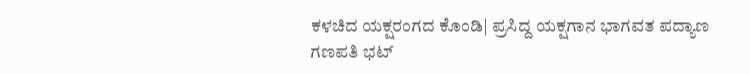ಕಳಚಿದ ಯಕ್ಷರಂಗದ ಕೊಂಡಿ| ಪ್ರಸಿದ್ದ ಯಕ್ಷಗಾನ ಭಾಗವತ ಪದ್ಯಾಣ ಗಣಪತಿ ಭಟ್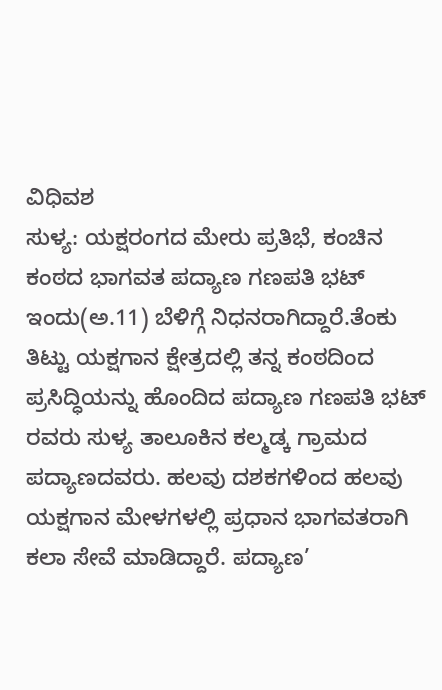ವಿಧಿವಶ
ಸುಳ್ಯ: ಯಕ್ಷರಂಗದ ಮೇರು ಪ್ರತಿಭೆ, ಕಂಚಿನ ಕಂಠದ ಭಾಗವತ ಪದ್ಯಾಣ ಗಣಪತಿ ಭಟ್ ಇಂದು(ಅ.11) ಬೆಳಿಗ್ಗೆ ನಿಧನರಾಗಿದ್ದಾರೆ.ತೆಂಕು ತಿಟ್ಟು ಯಕ್ಷಗಾನ ಕ್ಷೇತ್ರದಲ್ಲಿ ತನ್ನ ಕಂಠದಿಂದ ಪ್ರಸಿದ್ಧಿಯನ್ನು ಹೊಂದಿದ ಪದ್ಯಾಣ ಗಣಪತಿ ಭಟ್ ರವರು ಸುಳ್ಯ ತಾಲೂಕಿನ ಕಲ್ಮಡ್ಕ ಗ್ರಾಮದ ಪದ್ಯಾಣದವರು. ಹಲವು ದಶಕಗಳಿಂದ ಹಲವು ಯಕ್ಷಗಾನ ಮೇಳಗಳಲ್ಲಿ ಪ್ರಧಾನ ಭಾಗವತರಾಗಿ ಕಲಾ ಸೇವೆ ಮಾಡಿದ್ದಾರೆ. ಪದ್ಯಾಣ’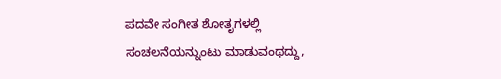ಪದವೇ ಸಂಗೀತ ಶೋತೃಗಳಲ್ಲಿ ಸಂಚಲನೆಯನ್ನುಂಟು ಮಾಡುವಂಥದ್ದು,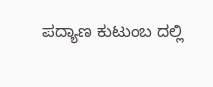ಪದ್ಯಾಣ ಕುಟುಂಬ ದಲ್ಲಿ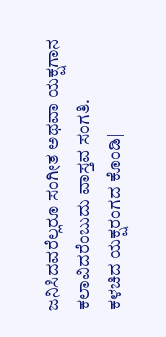ಜನಿಸಿದವರೆಲ್ಲರೂ ಸಂಗೀತ ಅಥವಾ ಯಕ್ಷಗಾನ ಕಲಾವಿದರೆಂಬುದು ವಾಸ್ತವ ಸಂಗತಿ.
ಕಳಚಿದ ಯಕ್ಷರಂಗದ ಕೊಂಡಿ|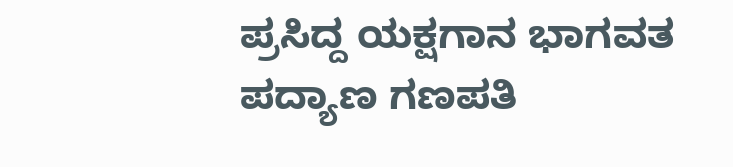ಪ್ರಸಿದ್ದ ಯಕ್ಷಗಾನ ಭಾಗವತ ಪದ್ಯಾಣ ಗಣಪತಿ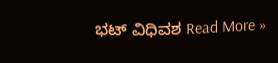ಭಟ್ ವಿಧಿವಶ Read More »